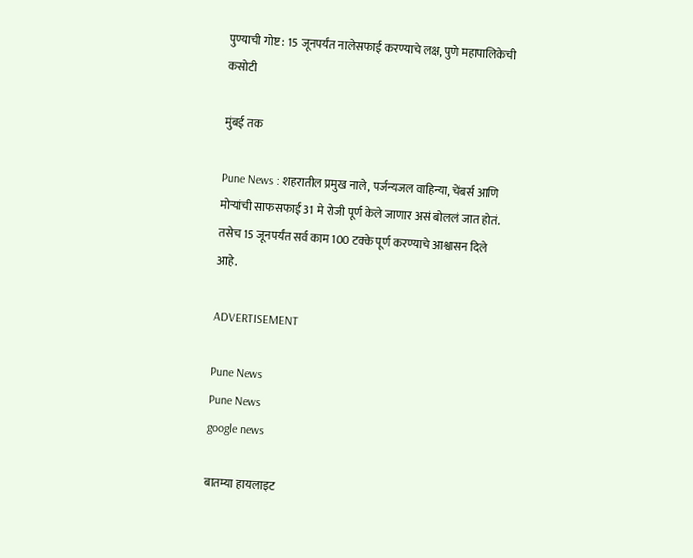पुण्याची गोष्ट : 15 जूनपर्यंत नालेसफाई करण्याचे लक्ष, पुणे महापालिकेची कसोटी

मुंबई तक

Pune News : शहरातील प्रमुख नाले, पर्जन्यजल वाहिन्या, चेंबर्स आणि मोऱ्यांची साफसफाई 31 मे रोजी पूर्ण केले जाणार असं बोललं जात होतं. तसेच 15 जूनपर्यंत सर्व काम 100 टक्के पूर्ण करण्याचे आश्वासन दिले आहे.

ADVERTISEMENT

Pune News
Pune News
google news

बातम्या हायलाइट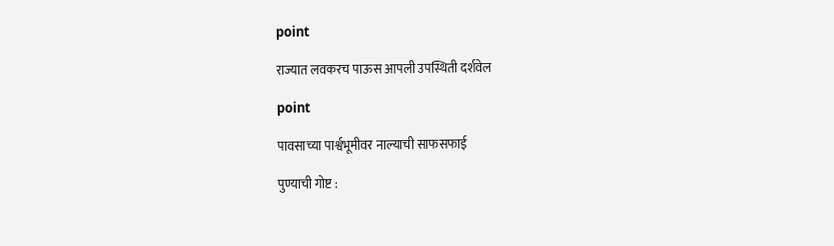point

राज्यात लवकरच पाऊस आपली उपस्थिती दर्शवेल

point

पावसाच्या पार्श्वभूमीवर नाल्याची साफसफाई

पुण्याची गोष्ट :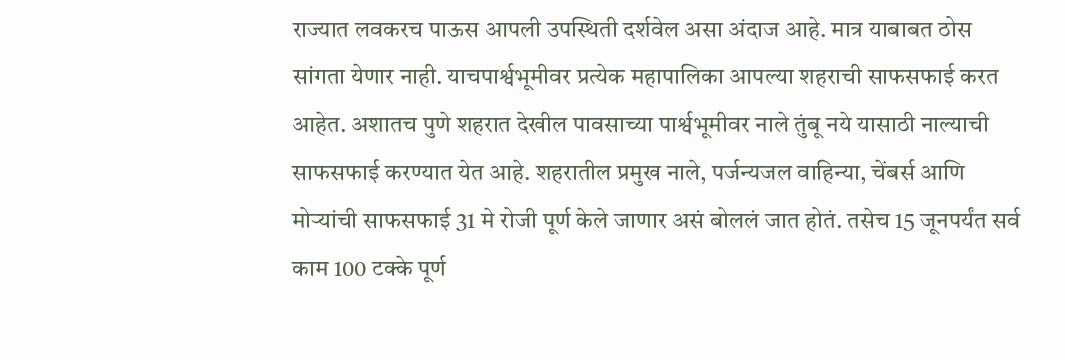राज्यात लवकरच पाऊस आपली उपस्थिती दर्शवेल असा अंदाज आहे. मात्र याबाबत ठोस सांगता येणार नाही. याचपार्श्वभूमीवर प्रत्येक महापालिका आपल्या शहराची साफसफाई करत आहेत. अशातच पुणे शहरात देखील पावसाच्या पार्श्वभूमीवर नाले तुंबू नये यासाठी नाल्याची साफसफाई करण्यात येत आहे. शहरातील प्रमुख नाले, पर्जन्यजल वाहिन्या, चेंबर्स आणि मोऱ्यांची साफसफाई 31 मे रोजी पूर्ण केले जाणार असं बोललं जात होतं. तसेच 15 जूनपर्यंत सर्व काम 100 टक्के पूर्ण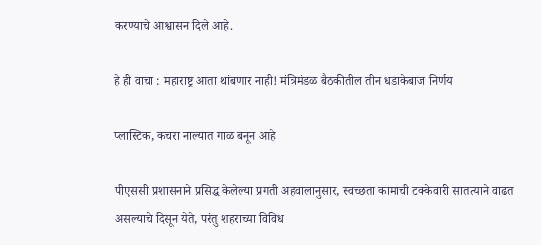करण्याचे आश्वासन दिले आहे.

हे ही वाचा : महाराष्ट्र आता थांबणार नाही! मंत्रिमंडळ बैठकीतील तीन धडाकेबाज निर्णय

प्लास्टिक, कचरा नाल्यात गाळ बनून आहे

पीएससी प्रशासनाने प्रसिद्ध केलेल्या प्रगती अहवालानुसार, स्वच्छता कामाची टक्केवारी सातत्याने वाढत असल्याचे दिसून येते, परंतु शहराच्या विविध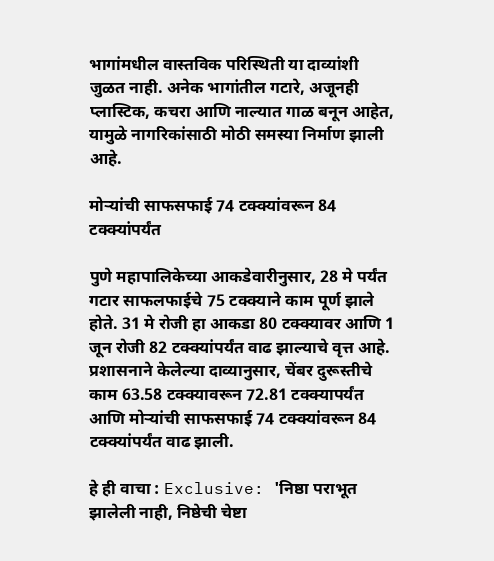भागांमधील वास्तविक परिस्थिती या दाव्यांशी जुळत नाही. अनेक भागांतील गटारे, अजूनही प्लास्टिक, कचरा आणि नाल्यात गाळ बनून आहेत, यामुळे नागरिकांसाठी मोठी समस्या निर्माण झाली आहे.

मोऱ्यांची साफसफाई 74 टक्क्यांवरून 84 टक्क्यांपर्यंत

पुणे महापालिकेच्या आकडेवारीनुसार, 28 मे पर्यंत गटार साफलफाईचे 75 टक्क्याने काम पूर्ण झाले होते. 31 मे रोजी हा आकडा 80 टक्क्यावर आणि 1 जून रोजी 82 टक्क्यांपर्यंत वाढ झाल्याचे वृत्त आहे. प्रशासनाने केलेल्या दाव्यानुसार, चेंबर दुरूस्तीचे काम 63.58 टक्क्यावरून 72.81 टक्क्यापर्यंत आणि मोऱ्यांची साफसफाई 74 टक्क्यांवरून 84 टक्क्यांपर्यंत वाढ झाली.

हे ही वाचा : Exclusive: 'निष्ठा पराभूत झालेली नाही, निष्ठेची चेष्टा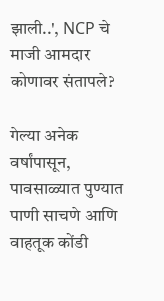झाली..', NCP चे माजी आमदार कोणावर संतापले?

गेल्या अनेक वर्षांपासून, पावसाळ्यात पुण्यात पाणी साचणे आणि वाहतूक कोंडी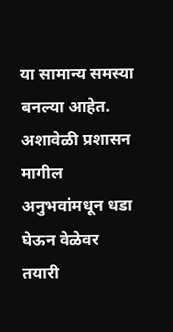या सामान्य समस्या बनल्या आहेत. अशावेळी प्रशासन मागील अनुभवांमधून धडा घेऊन वेळेवर तयारी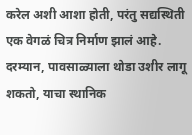करेल अशी आशा होती, परंतु सद्यस्थिती एक वेगळं चित्र निर्माण झालं आहे. दरम्यान, पावसाळ्याला थोडा उशीर लागू शकतो, याचा स्थानिक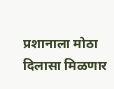प्रशानाला मोठा दिलासा मिळणार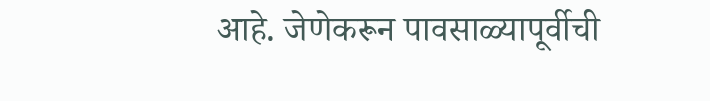आहे. जेणेकरून पावसाळ्यापूर्वीची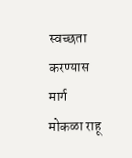स्वच्छता करण्यास मार्ग मोकळा राहू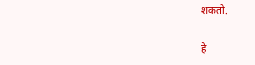शकतो.

हे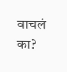वाचलं का?